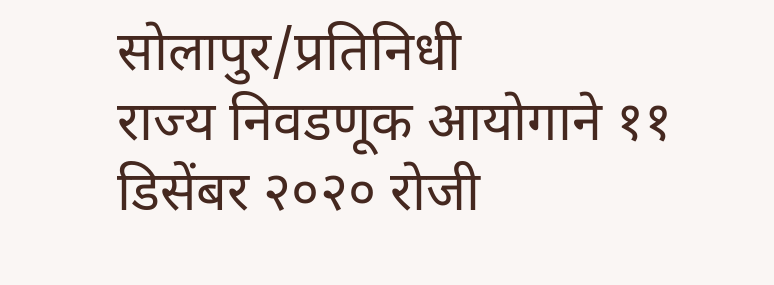सोलापुर/प्रतिनिधी
राज्य निवडणूक आयोगाने ११ डिसेंबर २०२० रोजी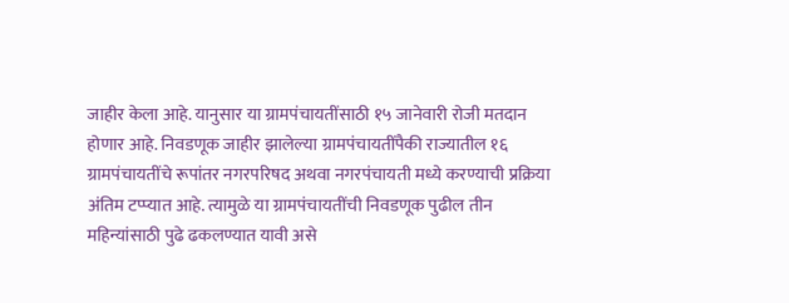जाहीर केला आहे. यानुसार या ग्रामपंचायतींसाठी १५ जानेवारी रोजी मतदान होणार आहे. निवडणूक जाहीर झालेल्या ग्रामपंचायतींपैकी राज्यातील १६ ग्रामपंचायतींचे रूपांतर नगरपरिषद अथवा नगरपंचायती मध्ये करण्याची प्रक्रिया अंतिम टप्प्यात आहे. त्यामुळे या ग्रामपंचायतींची निवडणूक पुढील तीन महिन्यांसाठी पुढे ढकलण्यात यावी असे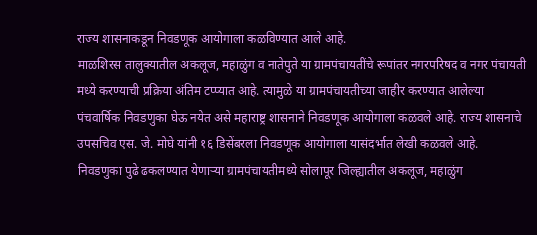राज्य शासनाकडून निवडणूक आयोगाला कळविण्यात आले आहे.
माळशिरस तालुक्यातील अकलूज, महाळुंग व नातेपुते या ग्रामपंचायतींचे रूपांतर नगरपरिषद व नगर पंचायती मध्ये करण्याची प्रक्रिया अंतिम टप्प्यात आहे. त्यामुळे या ग्रामपंचायतीच्या जाहीर करण्यात आलेल्या पंचवार्षिक निवडणुका घेऊ नयेत असे महाराष्ट्र शासनाने निवडणूक आयोगाला कळवले आहे. राज्य शासनाचे उपसचिव एस. जे. मोघे यांनी १६ डिसेंबरला निवडणूक आयोगाला यासंदर्भात लेखी कळवले आहे.
निवडणुका पुढे ढकलण्यात येणाऱ्या ग्रामपंचायतीमध्ये सोलापूर जिल्ह्यातील अकलूज, महाळुंग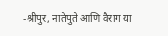-श्रीपुर, नातेपुते आणि वैराग या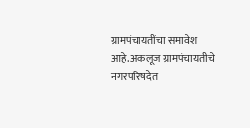ग्रामपंचायतींचा समावेश आहे.अकलूज ग्रामपंचायतीचे नगरपरिषदेत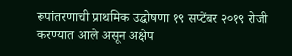रूपांतरणाची प्राथमिक उद्घोषणा १९ सप्टेंबर २०१९ रोजी करण्यात आले असून अक्षेप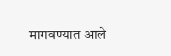मागवण्यात आले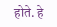होते. हे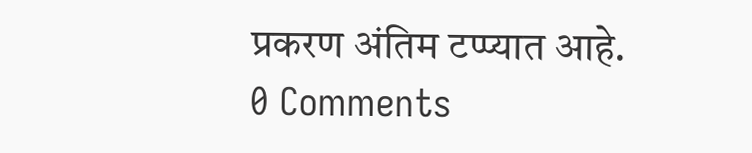प्रकरण अंतिम टप्प्यात आहे.
0 Comments